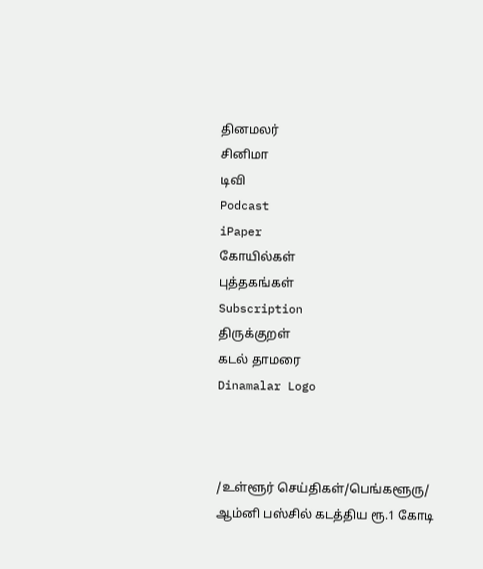தினமலர்
சினிமா
டிவி
Podcast
iPaper
கோயில்கள்
புத்தகங்கள்
Subscription
திருக்குறள்
கடல் தாமரை
Dinamalar Logo



/உள்ளூர் செய்திகள்/பெங்களூரு/ ஆம்னி பஸ்சில் கடத்திய ரூ.1 கோடி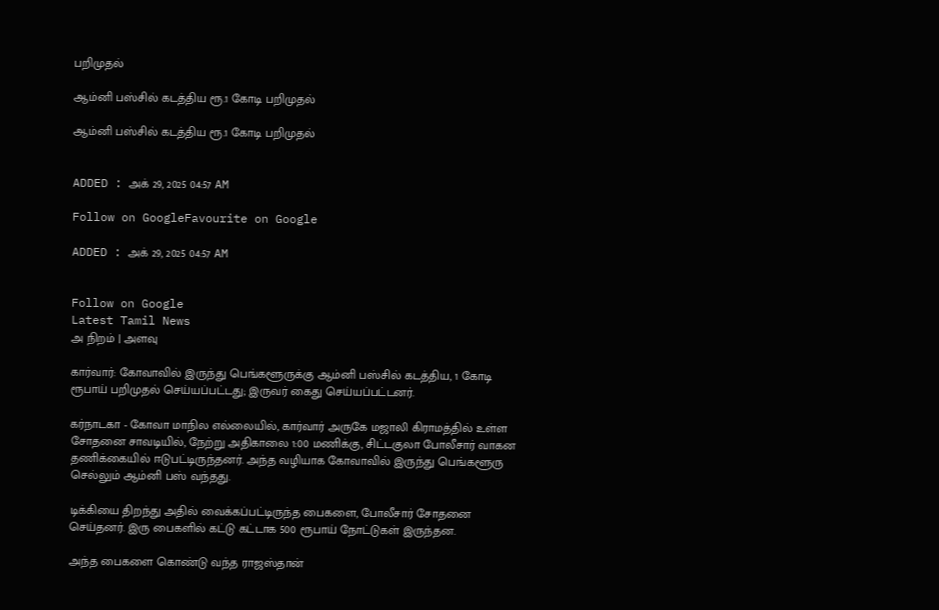பறிமுதல்

ஆம்னி பஸ்சில் கடத்திய ரூ.1 கோடி பறிமுதல்

ஆம்னி பஸ்சில் கடத்திய ரூ.1 கோடி பறிமுதல்


ADDED : அக் 29, 2025 04:57 AM

Follow on GoogleFavourite on Google

ADDED : அக் 29, 2025 04:57 AM


Follow on Google
Latest Tamil News
அ நிறம் | அளவு

கார்வார்: கோவாவில் இருந்து பெங்களூருக்கு ஆம்னி பஸ்சில் கடத்திய, 1 கோடி ரூபாய் பறிமுதல் செய்யப்பட்டது; இருவர் கைது செய்யப்பட்டனர்.

கர்நாடகா - கோவா மாநில எல்லையில், கார்வார் அருகே மஜாலி கிராமத்தில் உள்ள சோதனை சாவடியில், நேற்று அதிகாலை 1:00 மணிக்கு, சிட்டகுலா போலீசார் வாகன தணிக்கையில் ஈடுபட்டிருந்தனர். அந்த வழியாக கோவாவில் இருந்து பெங்களூரு செல்லும் ஆம்னி பஸ் வந்தது.

டிக்கியை திறந்து அதில் வைக்கப்பட்டிருந்த பைகளை, போலீசார் சோதனை செய்தனர். இரு பைகளில் கட்டு கட்டாக 500 ரூபாய் நோட்டுகள் இருந்தன.

அந்த பைகளை கொண்டு வந்த ராஜஸ்தான்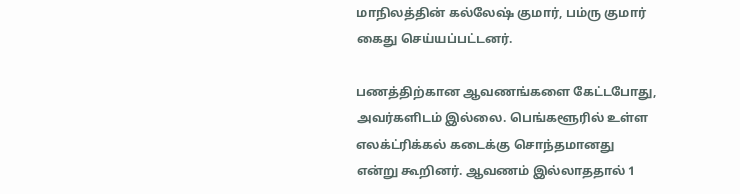மாநிலத்தின் கல்லேஷ் குமார், பம்ரு குமார் கைது செய்யப்பட்டனர்.

பணத்திற்கான ஆவணங்களை கேட்டபோது, அவர்களிடம் இல்லை. பெங்களூரில் உள்ள எலக்ட்ரிக்கல் கடைக்கு சொந்தமானது என்று கூறினர். ஆவணம் இல்லாததால் 1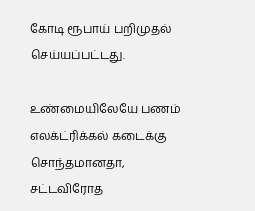கோடி ரூபாய் பறிமுதல் செய்யப்பட்டது.

உண்மையிலேயே பணம் எலக்ட்ரிக்கல் கடைக்கு சொந்தமானதா, சட்டவிரோத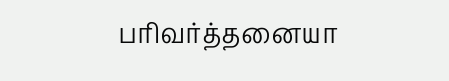பரிவர்த்தனையா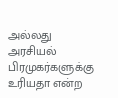அல்லது அரசியல் பிரமுகர்களுக்கு உரியதா என்ற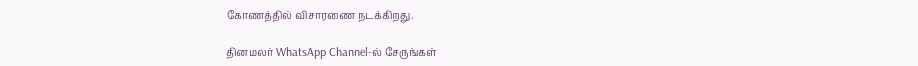கோணத்தில் விசாரணை நடக்கிறது.

தினமலர் WhatsApp Channel-ல் சேருங்கள்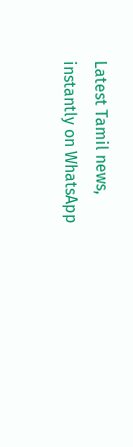Latest Tamil news, instantly on WhatsApp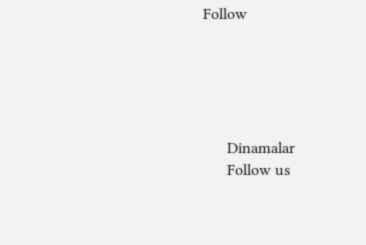Follow





      Dinamalar
      Follow us